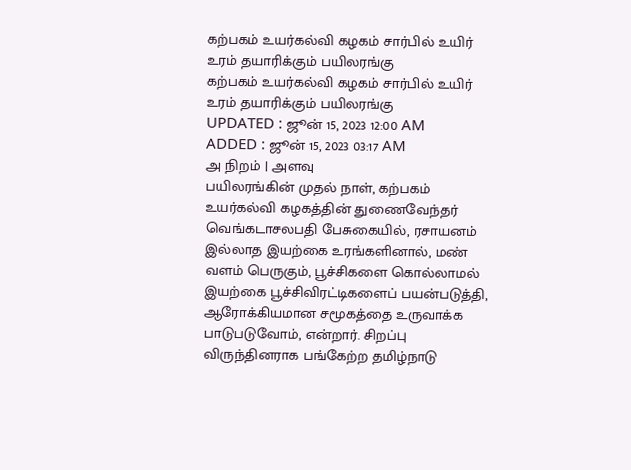கற்பகம் உயர்கல்வி கழகம் சார்பில் உயிர் உரம் தயாரிக்கும் பயிலரங்கு
கற்பகம் உயர்கல்வி கழகம் சார்பில் உயிர் உரம் தயாரிக்கும் பயிலரங்கு
UPDATED : ஜூன் 15, 2023 12:00 AM
ADDED : ஜூன் 15, 2023 03:17 AM
அ நிறம் | அளவு
பயிலரங்கின் முதல் நாள், கற்பகம் உயர்கல்வி கழகத்தின் துணைவேந்தர் வெங்கடாசலபதி பேசுகையில், ரசாயனம் இல்லாத இயற்கை உரங்களினால், மண் வளம் பெருகும், பூச்சிகளை கொல்லாமல் இயற்கை பூச்சிவிரட்டிகளைப் பயன்படுத்தி, ஆரோக்கியமான சமூகத்தை உருவாக்க பாடுபடுவோம், என்றார். சிறப்பு விருந்தினராக பங்கேற்ற தமிழ்நாடு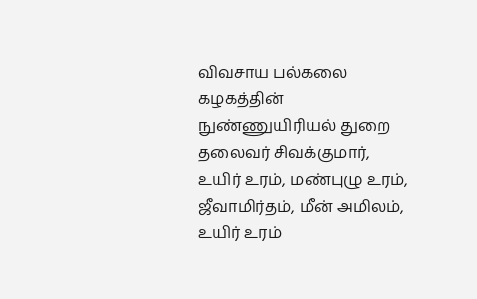விவசாய பல்கலை கழகத்தின் நுண்ணுயிரியல் துறை தலைவர் சிவக்குமார், உயிர் உரம், மண்புழு உரம், ஜீவாமிர்தம், மீன் அமிலம், உயிர் உரம்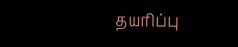தயரிப்பு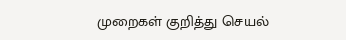முறைகள் குறித்து செயல்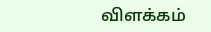விளக்கம்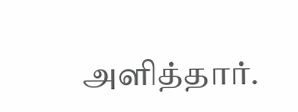அளித்தார்.